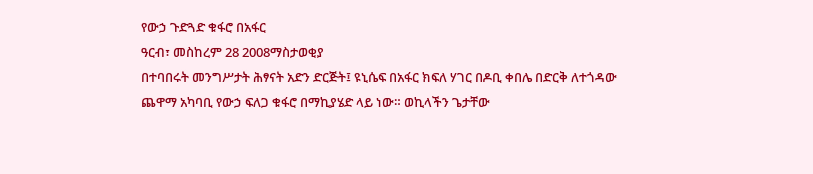የውኃ ጉድጓድ ቁፋሮ በአፋር
ዓርብ፣ መስከረም 28 2008ማስታወቂያ
በተባበሩት መንግሥታት ሕፃናት አድን ድርጅት፤ ዩኒሴፍ በአፋር ክፍለ ሃገር በዶቢ ቀበሌ በድርቅ ለተጎዳው ጨዋማ አካባቢ የውኃ ፍለጋ ቁፋሮ በማኪያሄድ ላይ ነው። ወኪላችን ጌታቸው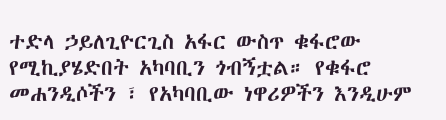ተድላ ኃይለጊዮርጊስ አፋር ውስጥ ቁፋሮው የሚኪያሄድበት አካባቢን ጎብኝቷል። የቁፋሮ መሐንዲሶችን ፣ የአካባቢው ነዋሪዎችን እንዲሁም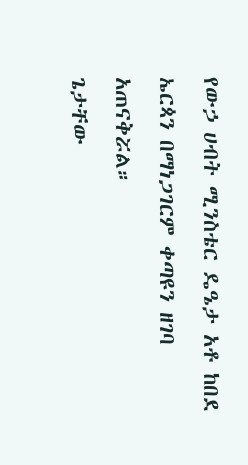የውኃ ሀብት ሚንስቴር ዴዔታ አቶ ከበደ ኤርጳን በማነጋገርም ቀጣዩን ዘገባ አጠናቅሯል።
ጌታቸው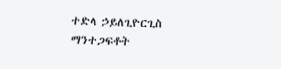ተድላ ኃይለጊዮርጊስ
ማንተጋፍቶት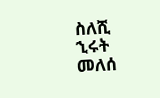ስለሺ
ኂሩት መለሰ